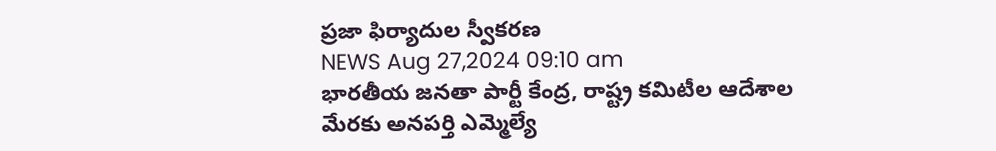ప్రజా ఫిర్యాదుల స్వీకరణ
NEWS Aug 27,2024 09:10 am
భారతీయ జనతా పార్టీ కేంద్ర, రాష్ట్ర కమిటీల ఆదేశాల మేరకు అనపర్తి ఎమ్మెల్యే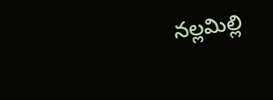నల్లమిల్లి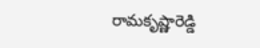రామకృష్ణారెడ్డి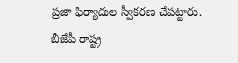ప్రజా ఫిర్యాదుల స్వీకరణ చేపట్టారు. బీజేపీ రాష్ట్ర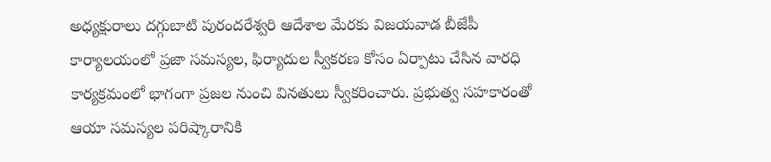అధ్యక్షురాలు దగ్గుబాటి పురందరేశ్వరి ఆదేశాల మేరకు విజయవాడ బీజేపీ కార్యాలయంలో ప్రజా సమస్యల, ఫిర్యాదుల స్వీకరణ కోసం ఏర్పాటు చేసిన వారధి కార్యక్రమంలో భాగంగా ప్రజల నుంచి వినతులు స్వీకరించారు. ప్రభుత్వ సహకారంతో ఆయా సమస్యల పరిష్కారానికి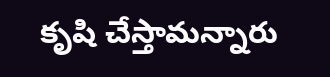కృషి చేస్తామన్నారు